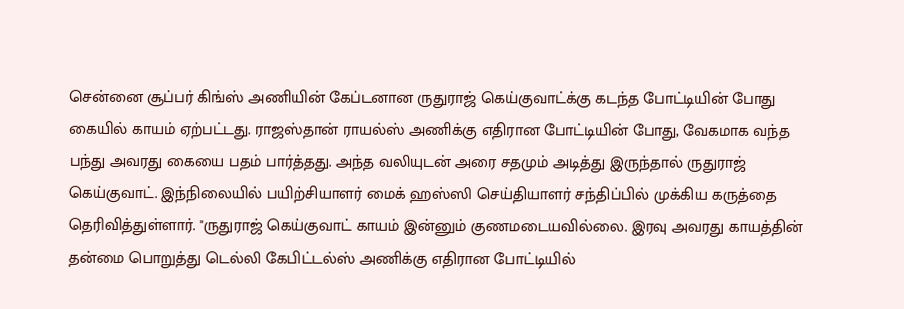சென்னை சூப்பர் கிங்ஸ் அணியின் கேப்டனான ருதுராஜ் கெய்குவாட்க்கு கடந்த போட்டியின் போது கையில் காயம் ஏற்பட்டது. ராஜஸ்தான் ராயல்ஸ் அணிக்கு எதிரான போட்டியின் போது, வேகமாக வந்த பந்து அவரது கையை பதம் பார்த்தது. அந்த வலியுடன் அரை சதமும் அடித்து இருந்தால் ருதுராஜ் கெய்குவாட். இந்நிலையில் பயிற்சியாளர் மைக் ஹஸ்ஸி செய்தியாளர் சந்திப்பில் முக்கிய கருத்தை தெரிவித்துள்ளார். "ருதுராஜ் கெய்குவாட் காயம் இன்னும் குணமடையவில்லை. இரவு அவரது காயத்தின் தன்மை பொறுத்து டெல்லி கேபிட்டல்ஸ் அணிக்கு எதிரான போட்டியில்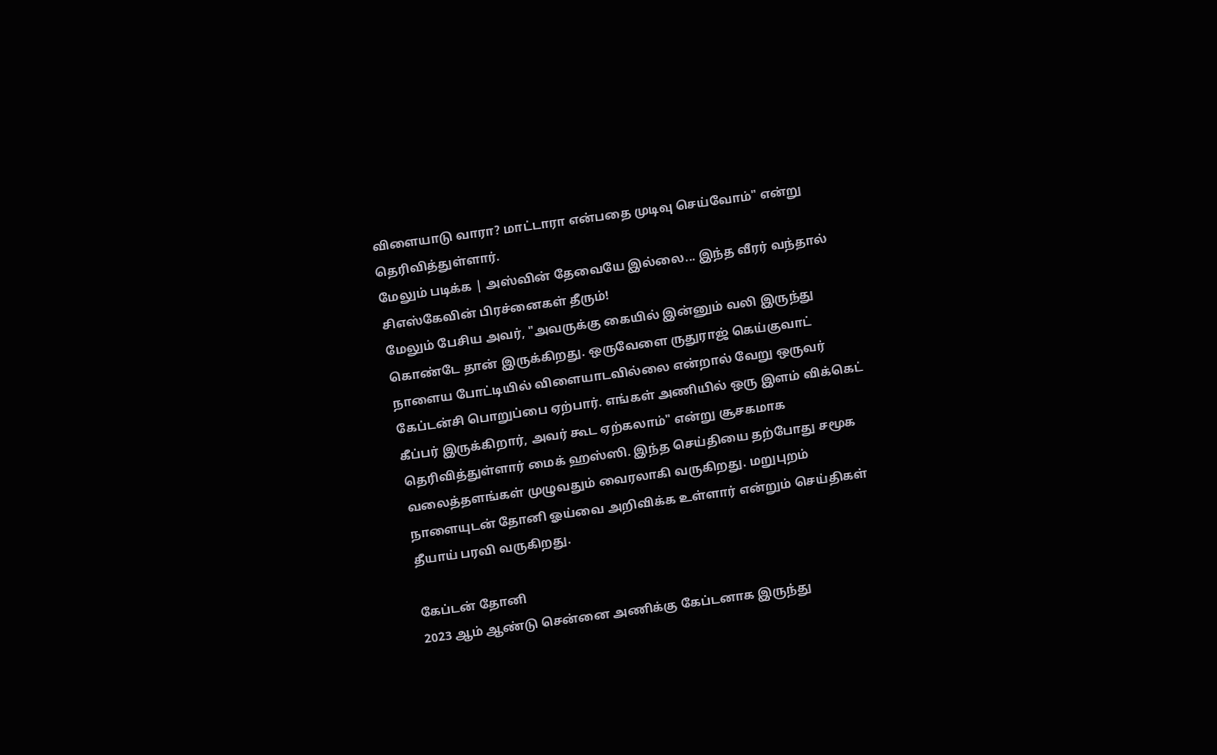விளையாடு வாரா? மாட்டாரா என்பதை முடிவு செய்வோம்" என்று தெரிவித்துள்ளார்.
மேலும் படிக்க | அஸ்வின் தேவையே இல்லை... இந்த வீரர் வந்தால் சிஎஸ்கேவின் பிரச்னைகள் தீரும்!
மேலும் பேசிய அவர், "அவருக்கு கையில் இன்னும் வலி இருந்து கொண்டே தான் இருக்கிறது. ஒருவேளை ருதுராஜ் கெய்குவாட் நாளைய போட்டியில் விளையாடவில்லை என்றால் வேறு ஒருவர் கேப்டன்சி பொறுப்பை ஏற்பார். எங்கள் அணியில் ஒரு இளம் விக்கெட் கீப்பர் இருக்கிறார், அவர் கூட ஏற்கலாம்" என்று சூசகமாக தெரிவித்துள்ளார் மைக் ஹஸ்ஸி. இந்த செய்தியை தற்போது சமூக வலைத்தளங்கள் முழுவதும் வைரலாகி வருகிறது. மறுபுறம் நாளையுடன் தோனி ஓய்வை அறிவிக்க உள்ளார் என்றும் செய்திகள் தீயாய் பரவி வருகிறது.

கேப்டன் தோனி
2023 ஆம் ஆண்டு சென்னை அணிக்கு கேப்டனாக இருந்து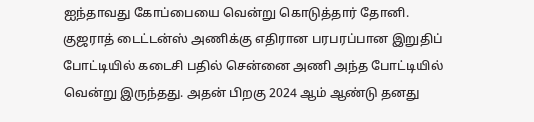ஐந்தாவது கோப்பையை வென்று கொடுத்தார் தோனி. குஜராத் டைட்டன்ஸ் அணிக்கு எதிரான பரபரப்பான இறுதிப் போட்டியில் கடைசி பதில் சென்னை அணி அந்த போட்டியில் வென்று இருந்தது. அதன் பிறகு 2024 ஆம் ஆண்டு தனது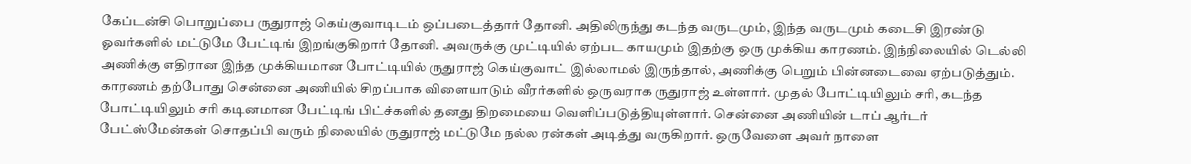கேப்டன்சி பொறுப்பை ருதுராஜ் கெய்குவாடிடம் ஒப்படைத்தார் தோனி. அதிலிருந்து கடந்த வருடமும், இந்த வருடமும் கடைசி இரண்டு ஓவர்களில் மட்டுமே பேட்டிங் இறங்குகிறார் தோனி. அவருக்கு முட்டியில் ஏற்பட காயமும் இதற்கு ஒரு முக்கிய காரணம். இந்நிலையில் டெல்லி அணிக்கு எதிரான இந்த முக்கியமான போட்டியில் ருதுராஜ் கெய்குவாட் இல்லாமல் இருந்தால், அணிக்கு பெறும் பின்னடைவை ஏற்படுத்தும்.
காரணம் தற்போது சென்னை அணியில் சிறப்பாக விளையாடும் வீரர்களில் ஒருவராக ருதுராஜ் உள்ளார். முதல் போட்டியிலும் சரி, கடந்த போட்டியிலும் சரி கடினமான பேட்டிங் பிட்ச்களில் தனது திறமையை வெளிப்படுத்தியுள்ளார். சென்னை அணியின் டாப் ஆர்டர் பேட்ஸ்மேன்கள் சொதப்பி வரும் நிலையில் ருதுராஜ் மட்டுமே நல்ல ரன்கள் அடித்து வருகிறார். ஒருவேளை அவர் நாளை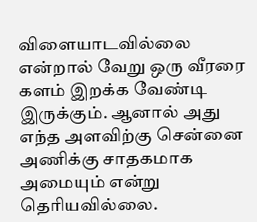விளையாடவில்லை என்றால் வேறு ஒரு வீரரை களம் இறக்க வேண்டி இருக்கும். ஆனால் அது எந்த அளவிற்கு சென்னை அணிக்கு சாதகமாக அமையும் என்று தெரியவில்லை.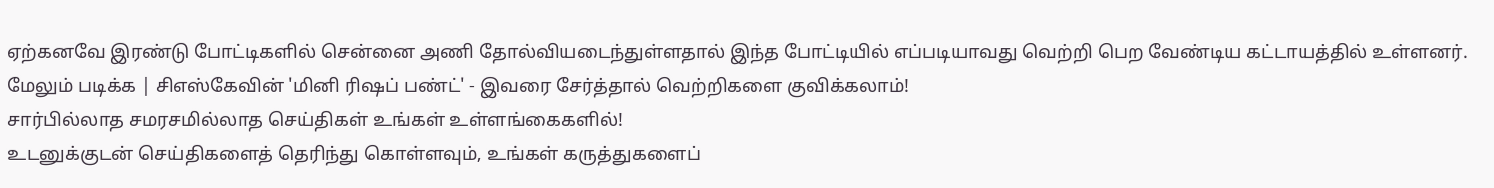ஏற்கனவே இரண்டு போட்டிகளில் சென்னை அணி தோல்வியடைந்துள்ளதால் இந்த போட்டியில் எப்படியாவது வெற்றி பெற வேண்டிய கட்டாயத்தில் உள்ளனர்.
மேலும் படிக்க | சிஎஸ்கேவின் 'மினி ரிஷப் பண்ட்' - இவரை சேர்த்தால் வெற்றிகளை குவிக்கலாம்!
சார்பில்லாத சமரசமில்லாத செய்திகள் உங்கள் உள்ளங்கைகளில்!
உடனுக்குடன் செய்திகளைத் தெரிந்து கொள்ளவும், உங்கள் கருத்துகளைப்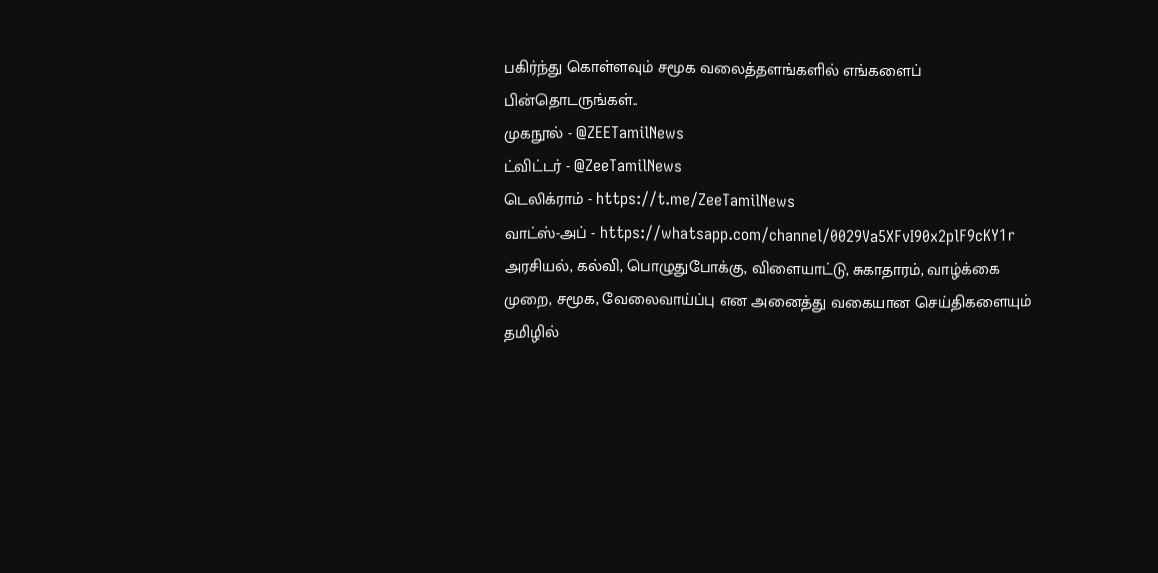பகிர்ந்து கொள்ளவும் சமூக வலைத்தளங்களில் எங்களைப் பின்தொடருங்கள்..
முகநூல் - @ZEETamilNews
ட்விட்டர் - @ZeeTamilNews
டெலிக்ராம் - https://t.me/ZeeTamilNews
வாட்ஸ்-அப் - https://whatsapp.com/channel/0029Va5XFvI90x2plF9cKY1r
அரசியல், கல்வி, பொழுதுபோக்கு, விளையாட்டு, சுகாதாரம், வாழ்க்கை முறை, சமூக, வேலைவாய்ப்பு என அனைத்து வகையான செய்திகளையும் தமிழில்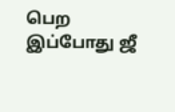பெற இப்போது ஜீ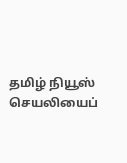தமிழ் நியூஸ் செயலியைப்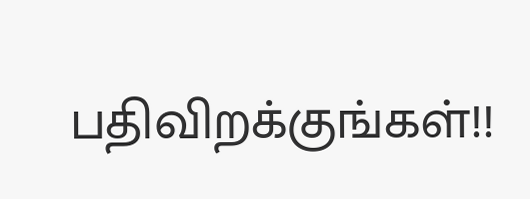பதிவிறக்குங்கள்!!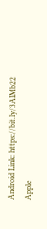Android Link: https://bit.ly/3AIMb22
Apple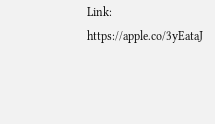Link: https://apple.co/3yEataJ